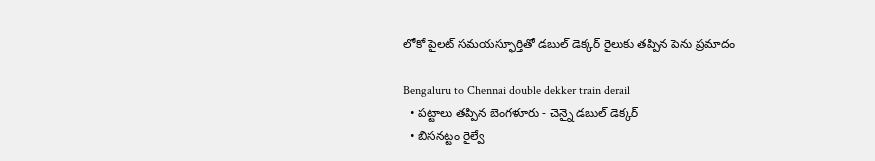లోకో పైలట్ సమయస్ఫూర్తితో డబుల్ డెక్కర్ రైలుకు తప్పిన పెను ప్రమాదం

Bengaluru to Chennai double dekker train derail
  • పట్టాలు తప్పిన బెంగళూరు - చెన్నై డబుల్ డెక్కర్
  • బిసనట్టం రైల్వే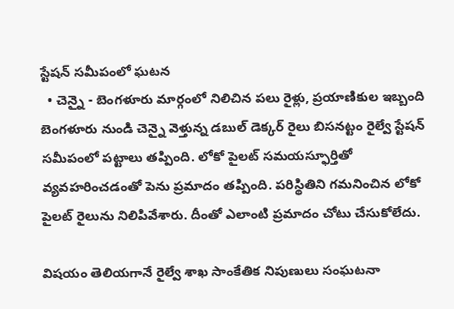స్టేషన్ సమీపంలో ఘటన
  • చెన్నై - బెంగళూరు మార్గంలో నిలిచిన పలు రైళ్లు, ప్రయాణికుల ఇబ్బంది
బెంగళూరు నుండి చెన్నై వెళ్తున్న డబుల్ డెక్కర్ రైలు బిసనట్టం రైల్వే స్టేషన్ సమీపంలో పట్టాలు తప్పింది. లోకో పైలట్ సమయస్ఫూర్తితో వ్యవహరించడంతో పెను ప్రమాదం తప్పింది. పరిస్థితిని గమనించిన లోకో పైలట్ రైలును నిలిపివేశారు. దీంతో ఎలాంటి ప్రమాదం చోటు చేసుకోలేదు.

విషయం తెలియగానే రైల్వే శాఖ సాంకేతిక నిపుణులు సంఘటనా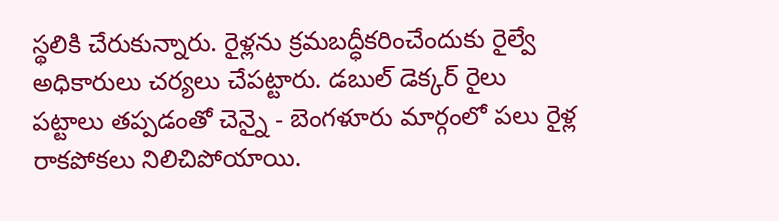స్థలికి చేరుకున్నారు. రైళ్లను క్రమబద్ధీకరించేందుకు రైల్వే అధికారులు చర్యలు చేపట్టారు. డబుల్ డెక్కర్ రైలు పట్టాలు తప్పడంతో చెన్నై - బెంగళూరు మార్గంలో పలు రైళ్ల రాకపోకలు నిలిచిపోయాయి.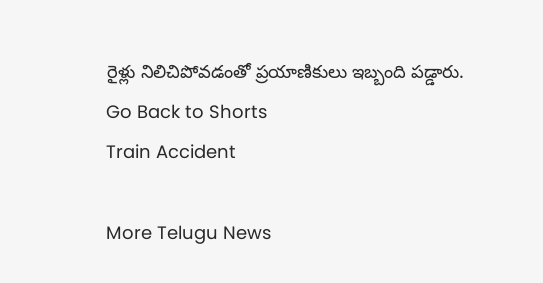రైళ్లు నిలిచిపోవడంతో ప్రయాణికులు ఇబ్బంది పడ్డారు.
Go Back to Shorts
Train Accident

More Telugu News